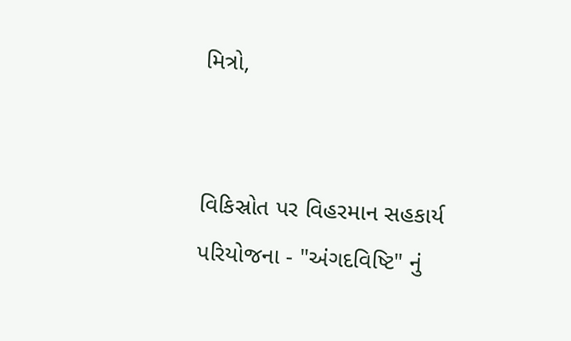મિત્રો,


વિકિસ્રોત પર વિહરમાન સહકાર્ય પરિયોજના - "અંગદવિષ્ટિ" નું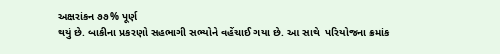અક્ષરાંકન ૭૭% પૂર્ણ
થયું છે. બાકીના પ્રકરણો સહભાગી સભ્યોને વહેંચાઈ ગયા છે. આ સાથે  પરિયોજના ક્રમાંક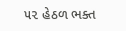૫૨ હેઠળ ભક્ત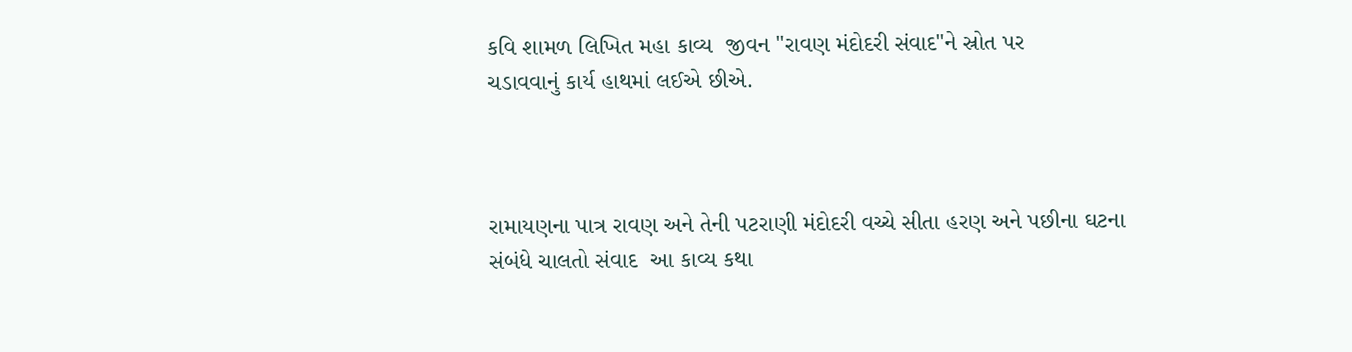કવિ શામળ લિખિત મહા કાવ્ય  જીવન "રાવણ મંદોદરી સંવાદ"ને સ્રોત પર
ચડાવવાનું કાર્ય હાથમાં લઈએ છીએ.



રામાયણના પાત્ર રાવણ અને તેની પટરાણી મંદોદરી વચ્ચે સીતા હરણ અને પછીના ઘટના
સંબંધે ચાલતો સંવાદ  આ કાવ્ય કથા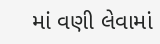માં વણી લેવામાં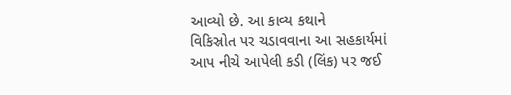આવ્યો છે. આ કાવ્ય કથાને
વિકિસ્રોત પર ચડાવવાના આ સહકાર્યમાં આપ નીચે આપેલી કડી (લિંક) પર જઈ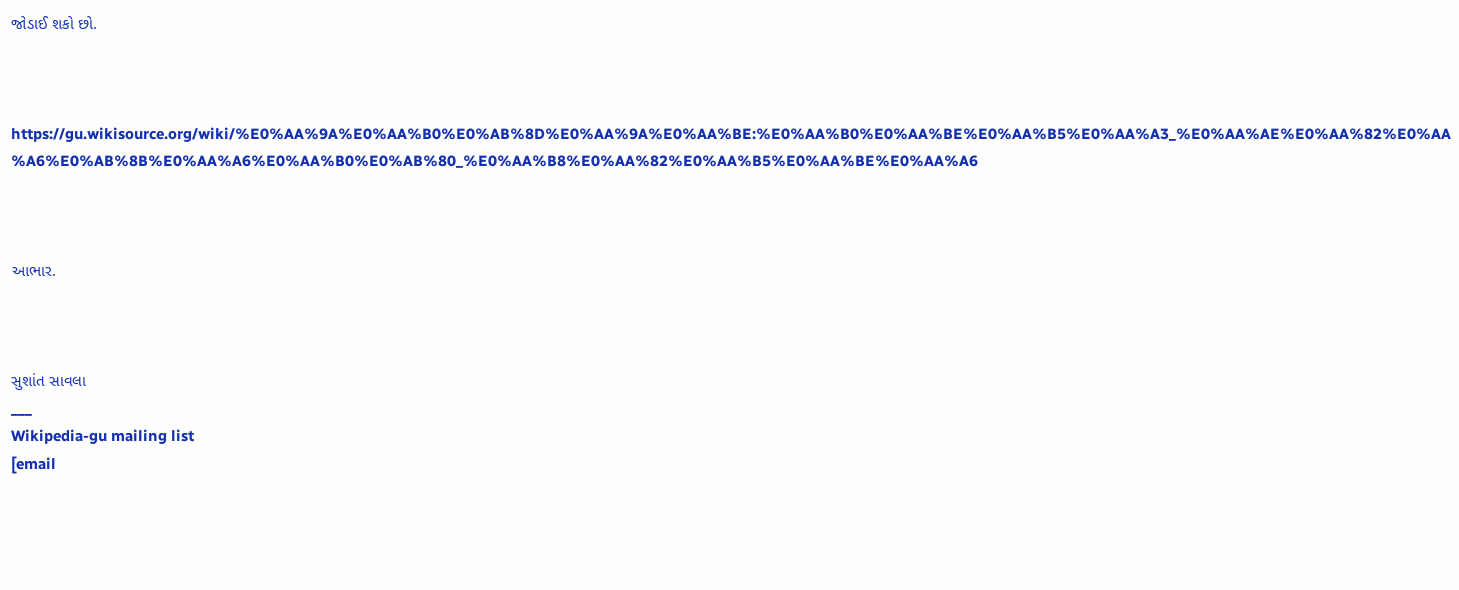જોડાઈ શકો છો.



https://gu.wikisource.org/wiki/%E0%AA%9A%E0%AA%B0%E0%AB%8D%E0%AA%9A%E0%AA%BE:%E0%AA%B0%E0%AA%BE%E0%AA%B5%E0%AA%A3_%E0%AA%AE%E0%AA%82%E0%AA%A6%E0%AB%8B%E0%AA%A6%E0%AA%B0%E0%AB%80_%E0%AA%B8%E0%AA%82%E0%AA%B5%E0%AA%BE%E0%AA%A6



આભાર.



સુશાંત સાવલા
___
Wikipedia-gu mailing list
[email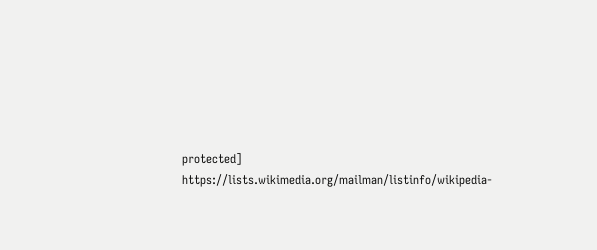protected]
https://lists.wikimedia.org/mailman/listinfo/wikipedia-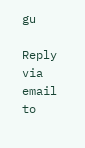gu

Reply via email to